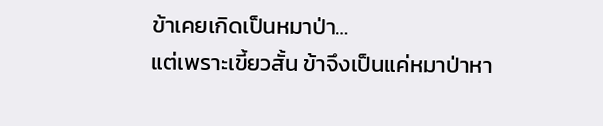ข้าเคยเกิดเป็นหมาป่า…
แต่เพราะเขี้ยวสั้น ข้าจึงเป็นแค่หมาป่าหา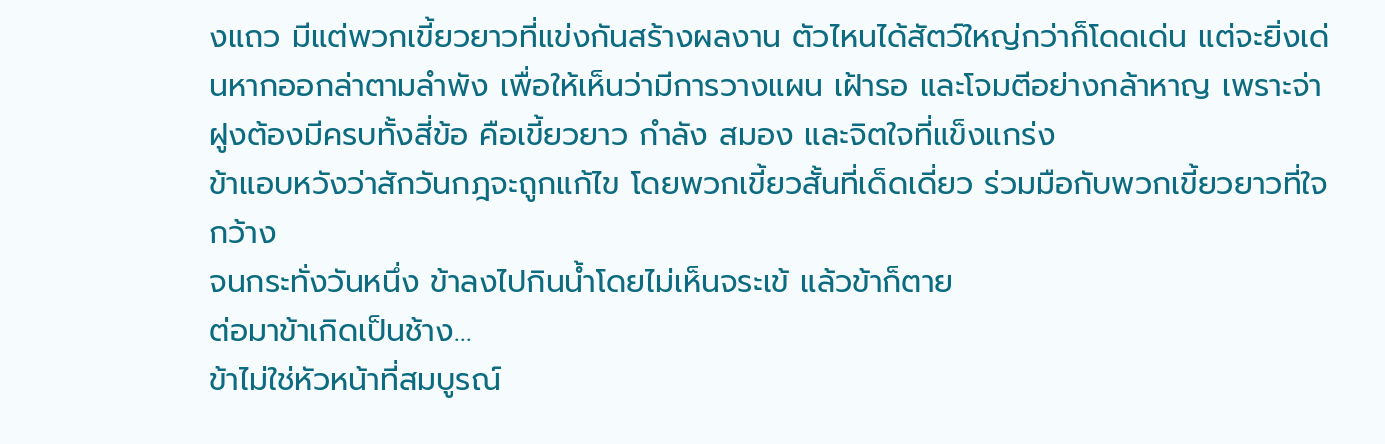งแถว มีแต่พวกเขี้ยวยาวที่แข่งกันสร้างผลงาน ตัวไหนได้สัตว์ใหญ่กว่าก็โดดเด่น แต่จะยิ่งเด่นหากออกล่าตามลำพัง เพื่อให้เห็นว่ามีการวางแผน เฝ้ารอ และโจมตีอย่างกล้าหาญ เพราะจ่าฝูงต้องมีครบทั้งสี่ข้อ คือเขี้ยวยาว กำลัง สมอง และจิตใจที่แข็งแกร่ง
ข้าแอบหวังว่าสักวันกฎจะถูกแก้ไข โดยพวกเขี้ยวสั้นที่เด็ดเดี่ยว ร่วมมือกับพวกเขี้ยวยาวที่ใจกว้าง
จนกระทั่งวันหนึ่ง ข้าลงไปกินน้ำโดยไม่เห็นจระเข้ แล้วข้าก็ตาย
ต่อมาข้าเกิดเป็นช้าง…
ข้าไม่ใช่หัวหน้าที่สมบูรณ์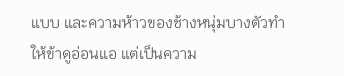แบบ และความห้าวของช้างหนุ่มบางตัวทำให้ข้าดูอ่อนแอ แต่เป็นความ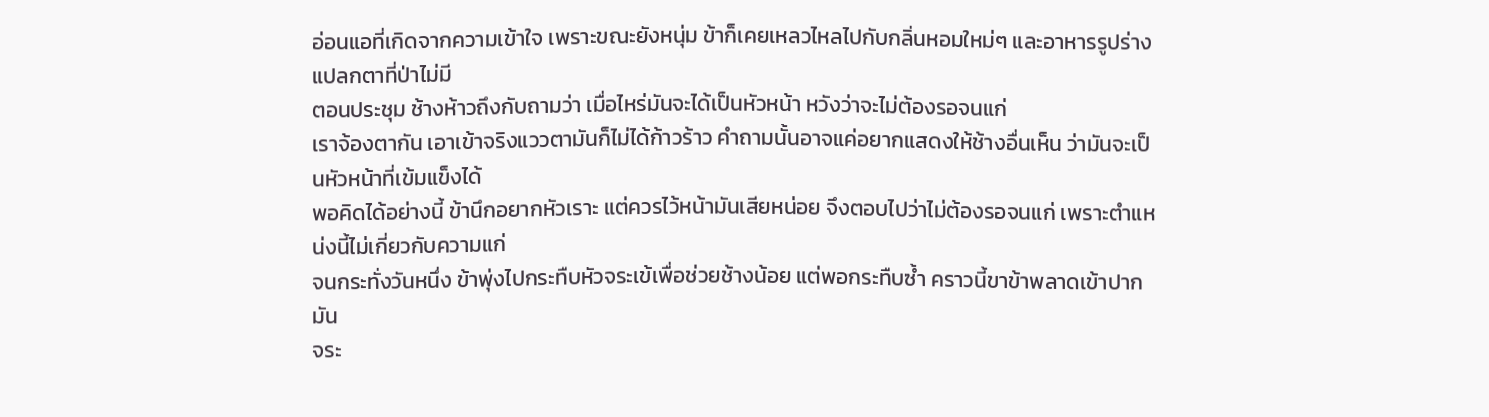อ่อนแอที่เกิดจากความเข้าใจ เพราะขณะยังหนุ่ม ข้าก็เคยเหลวไหลไปกับกลิ่นหอมใหม่ๆ และอาหารรูปร่างแปลกตาที่ป่าไม่มี
ตอนประชุม ช้างห้าวถึงกับถามว่า เมื่อไหร่มันจะได้เป็นหัวหน้า หวังว่าจะไม่ต้องรอจนแก่
เราจ้องตากัน เอาเข้าจริงแววตามันก็ไม่ได้ก้าวร้าว คำถามนั้นอาจแค่อยากแสดงให้ช้างอื่นเห็น ว่ามันจะเป็นหัวหน้าที่เข้มแข็งได้
พอคิดได้อย่างนี้ ข้านึกอยากหัวเราะ แต่ควรไว้หน้ามันเสียหน่อย จึงตอบไปว่าไม่ต้องรอจนแก่ เพราะตำแหน่งนี้ไม่เกี่ยวกับความแก่
จนกระทั่งวันหนึ่ง ข้าพุ่งไปกระทืบหัวจระเข้เพื่อช่วยช้างน้อย แต่พอกระทืบซ้ำ คราวนี้ขาข้าพลาดเข้าปากมัน
จระ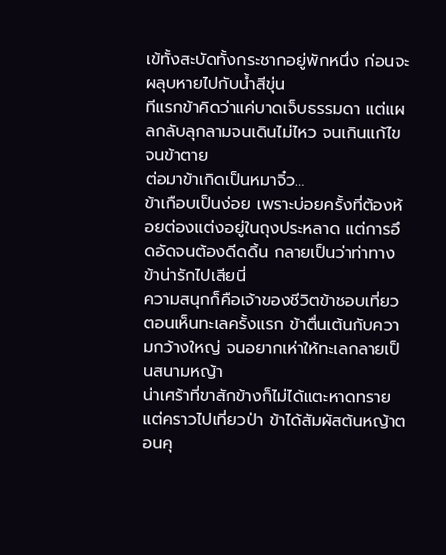เข้ทั้งสะบัดทั้งกระชากอยู่พักหนึ่ง ก่อนจะผลุบหายไปกับน้ำสีขุ่น
ทีแรกข้าคิดว่าแค่บาดเจ็บธรรมดา แต่แผลกลับลุกลามจนเดินไม่ไหว จนเกินแก้ไข จนข้าตาย
ต่อมาข้าเกิดเป็นหมาจิ๋ว…
ข้าเกือบเป็นง่อย เพราะบ่อยครั้งที่ต้องห้อยต่องแต่งอยู่ในถุงประหลาด แต่การอึดอัดจนต้องดีดดิ้น กลายเป็นว่าท่าทางข้าน่ารักไปเสียนี่
ความสนุกก็คือเจ้าของชีวิตข้าชอบเที่ยว ตอนเห็นทะเลครั้งแรก ข้าตื่นเต้นกับความกว้างใหญ่ จนอยากเห่าให้ทะเลกลายเป็นสนามหญ้า
น่าเศร้าที่ขาสักข้างก็ไม่ได้แตะหาดทราย
แต่คราวไปเที่ยวป่า ข้าได้สัมผัสต้นหญ้าตอนคุ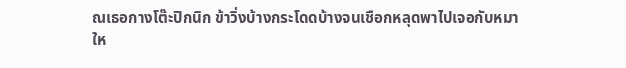ณเธอกางโต๊ะปิกนิก ข้าวิ่งบ้างกระโดดบ้างจนเชือกหลุดพาไปเจอกับหมาให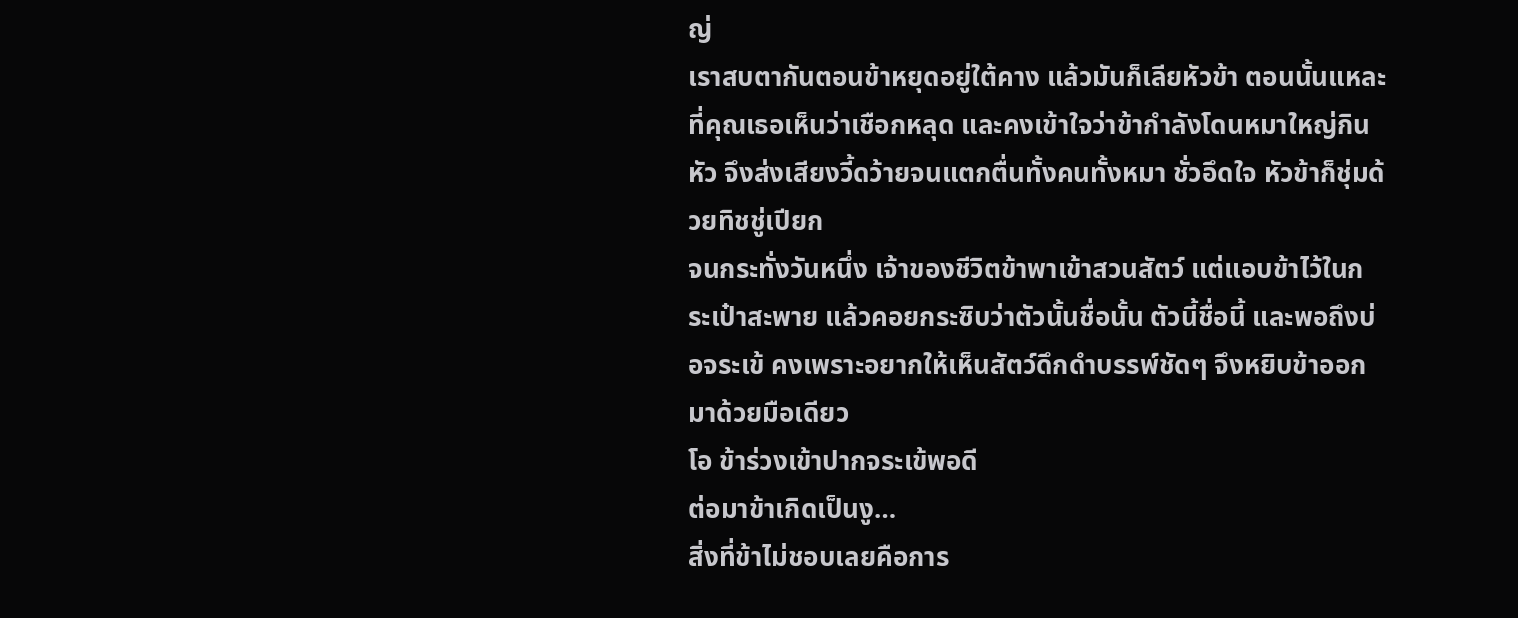ญ่
เราสบตากันตอนข้าหยุดอยู่ใต้คาง แล้วมันก็เลียหัวข้า ตอนนั้นแหละที่คุณเธอเห็นว่าเชือกหลุด และคงเข้าใจว่าข้ากำลังโดนหมาใหญ่กินหัว จึงส่งเสียงวี้ดว้ายจนแตกตื่นทั้งคนทั้งหมา ชั่วอึดใจ หัวข้าก็ชุ่มด้วยทิชชู่เปียก
จนกระทั่งวันหนึ่ง เจ้าของชีวิตข้าพาเข้าสวนสัตว์ แต่แอบข้าไว้ในกระเป๋าสะพาย แล้วคอยกระซิบว่าตัวนั้นชื่อนั้น ตัวนี้ชื่อนี้ และพอถึงบ่อจระเข้ คงเพราะอยากให้เห็นสัตว์ดึกดำบรรพ์ชัดๆ จึงหยิบข้าออกมาด้วยมือเดียว
โอ ข้าร่วงเข้าปากจระเข้พอดี
ต่อมาข้าเกิดเป็นงู…
สิ่งที่ข้าไม่ชอบเลยคือการ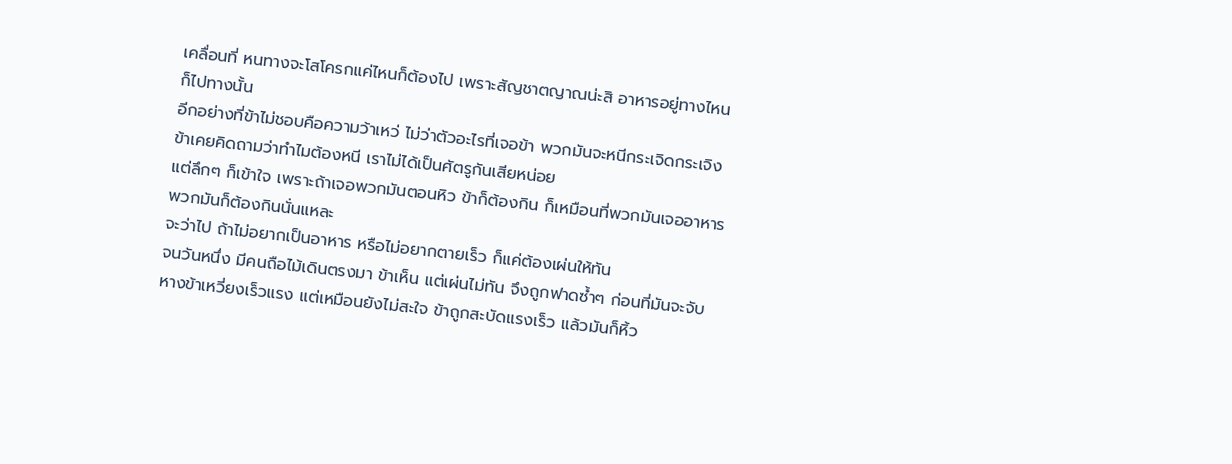เคลื่อนที่ หนทางจะโสโครกแค่ไหนก็ต้องไป เพราะสัญชาตญาณน่ะสิ อาหารอยู่ทางไหนก็ไปทางนั้น
อีกอย่างที่ข้าไม่ชอบคือความว้าเหว่ ไม่ว่าตัวอะไรที่เจอข้า พวกมันจะหนีกระเจิดกระเจิง ข้าเคยคิดถามว่าทำไมต้องหนี เราไม่ได้เป็นศัตรูกันเสียหน่อย
แต่ลึกๆ ก็เข้าใจ เพราะถ้าเจอพวกมันตอนหิว ข้าก็ต้องกิน ก็เหมือนที่พวกมันเจออาหาร พวกมันก็ต้องกินนั่นแหละ
จะว่าไป ถ้าไม่อยากเป็นอาหาร หรือไม่อยากตายเร็ว ก็แค่ต้องเผ่นให้ทัน
จนวันหนึ่ง มีคนถือไม้เดินตรงมา ข้าเห็น แต่เผ่นไม่ทัน จึงถูกฟาดซ้ำๆ ก่อนที่มันจะจับหางข้าเหวี่ยงเร็วแรง แต่เหมือนยังไม่สะใจ ข้าถูกสะบัดแรงเร็ว แล้วมันก็หิ้ว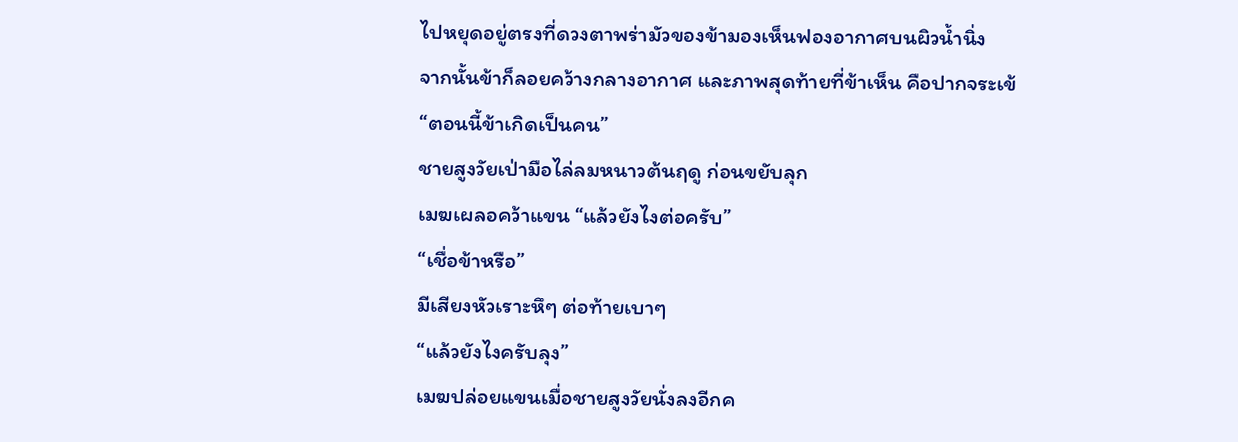ไปหยุดอยู่ตรงที่ดวงตาพร่ามัวของข้ามองเห็นฟองอากาศบนผิวน้ำนิ่ง
จากนั้นข้าก็ลอยคว้างกลางอากาศ และภาพสุดท้ายที่ข้าเห็น คือปากจระเข้
“ตอนนี้ข้าเกิดเป็นคน”
ชายสูงวัยเป่ามือไล่ลมหนาวต้นฤดู ก่อนขยับลุก
เมฆเผลอคว้าแขน “แล้วยังไงต่อครับ”
“เชื่อข้าหรือ”
มีเสียงหัวเราะหึๆ ต่อท้ายเบาๆ
“แล้วยังไงครับลุง”
เมฆปล่อยแขนเมื่อชายสูงวัยนั่งลงอีกค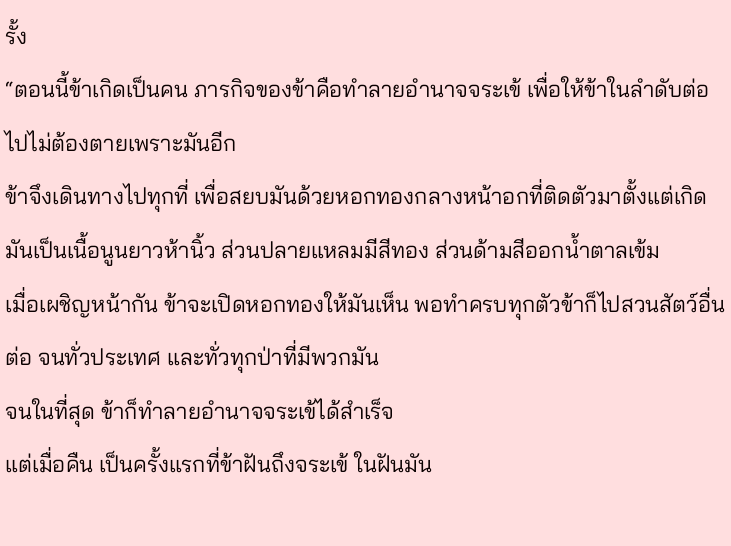รั้ง
“ตอนนี้ข้าเกิดเป็นคน ภารกิจของข้าคือทำลายอำนาจจระเข้ เพื่อให้ข้าในลำดับต่อไปไม่ต้องตายเพราะมันอีก
ข้าจึงเดินทางไปทุกที่ เพื่อสยบมันด้วยหอกทองกลางหน้าอกที่ติดตัวมาตั้งแต่เกิด มันเป็นเนื้อนูนยาวห้านิ้ว ส่วนปลายแหลมมีสีทอง ส่วนด้ามสีออกน้ำตาลเข้ม
เมื่อเผชิญหน้ากัน ข้าจะเปิดหอกทองให้มันเห็น พอทำครบทุกตัวข้าก็ไปสวนสัตว์อื่นต่อ จนทั่วประเทศ และทั่วทุกป่าที่มีพวกมัน
จนในที่สุด ข้าก็ทำลายอำนาจจระเข้ได้สำเร็จ
แต่เมื่อคืน เป็นครั้งแรกที่ข้าฝันถึงจระเข้ ในฝันมัน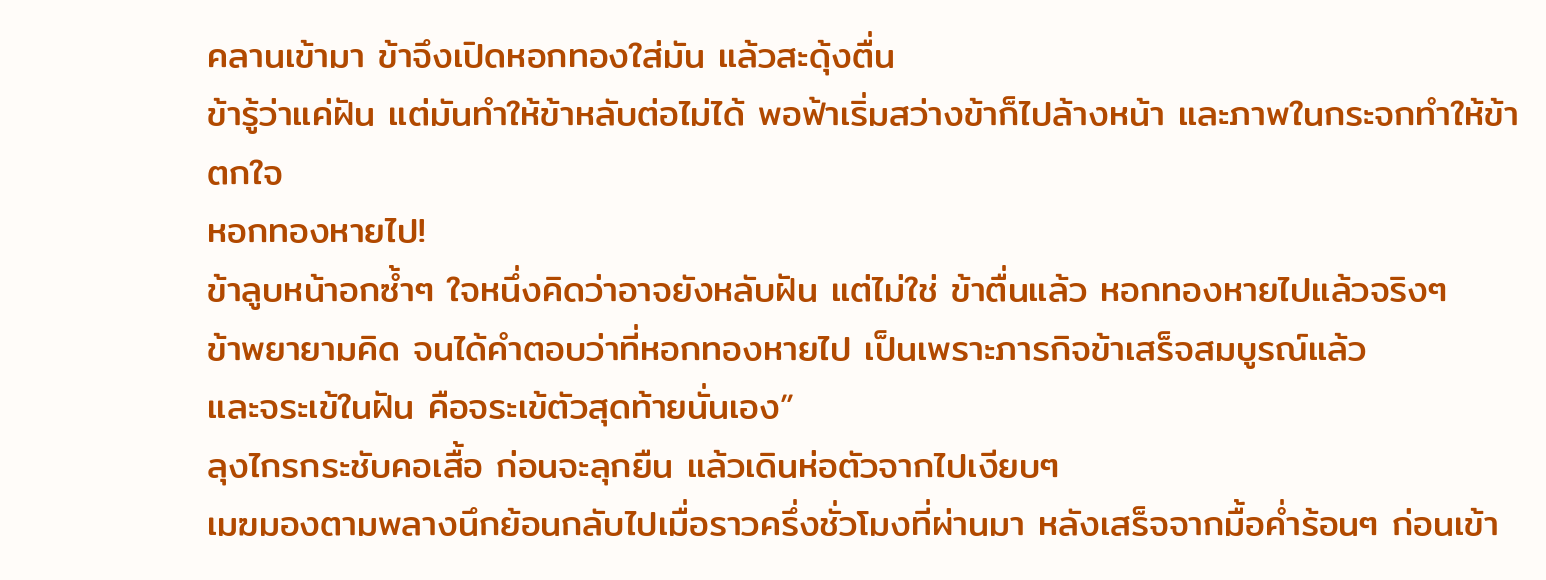คลานเข้ามา ข้าจึงเปิดหอกทองใส่มัน แล้วสะดุ้งตื่น
ข้ารู้ว่าแค่ฝัน แต่มันทำให้ข้าหลับต่อไม่ได้ พอฟ้าเริ่มสว่างข้าก็ไปล้างหน้า และภาพในกระจกทำให้ข้าตกใจ
หอกทองหายไป!
ข้าลูบหน้าอกซ้ำๆ ใจหนึ่งคิดว่าอาจยังหลับฝัน แต่ไม่ใช่ ข้าตื่นแล้ว หอกทองหายไปแล้วจริงๆ
ข้าพยายามคิด จนได้คำตอบว่าที่หอกทองหายไป เป็นเพราะภารกิจข้าเสร็จสมบูรณ์แล้ว
และจระเข้ในฝัน คือจระเข้ตัวสุดท้ายนั่นเอง”
ลุงไกรกระชับคอเสื้อ ก่อนจะลุกยืน แล้วเดินห่อตัวจากไปเงียบๆ
เมฆมองตามพลางนึกย้อนกลับไปเมื่อราวครึ่งชั่วโมงที่ผ่านมา หลังเสร็จจากมื้อค่ำร้อนๆ ก่อนเข้า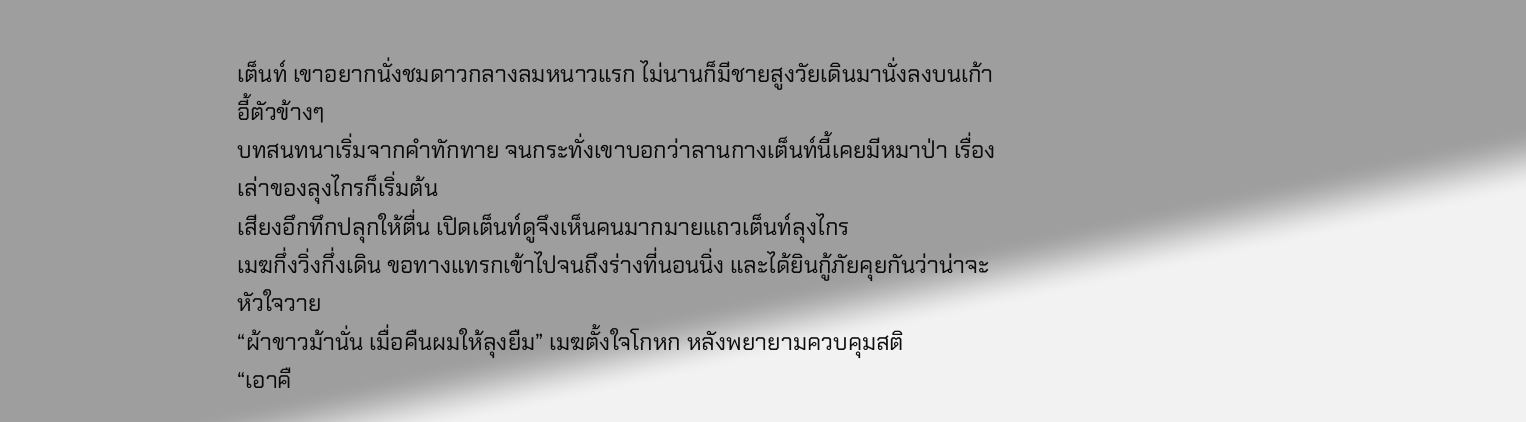เต็นท์ เขาอยากนั่งชมดาวกลางลมหนาวแรก ไม่นานก็มีชายสูงวัยเดินมานั่งลงบนเก้าอี้ตัวข้างๆ
บทสนทนาเริ่มจากคำทักทาย จนกระทั่งเขาบอกว่าลานกางเต็นท์นี้เคยมีหมาป่า เรื่องเล่าของลุงไกรก็เริ่มต้น
เสียงอึกทึกปลุกให้ตื่น เปิดเต็นท์ดูจึงเห็นคนมากมายแถวเต็นท์ลุงไกร
เมฆกึ่งวิ่งกึ่งเดิน ขอทางแทรกเข้าไปจนถึงร่างที่นอนนิ่ง และได้ยินกู้ภัยคุยกันว่าน่าจะหัวใจวาย
“ผ้าขาวม้านั่น เมื่อคืนผมให้ลุงยืม” เมฆตั้งใจโกหก หลังพยายามควบคุมสติ
“เอาคื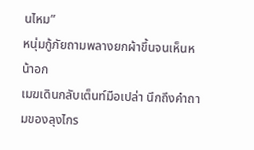นไหม”
หนุ่มกู้ภัยถามพลางยกผ้าขึ้นจนเห็นหน้าอก
เมฆเดินกลับเต็นท์มือเปล่า นึกถึงคำถามของลุงไกร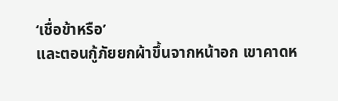‘เชื่อข้าหรือ’
และตอนกู้ภัยยกผ้าขึ้นจากหน้าอก เขาคาดห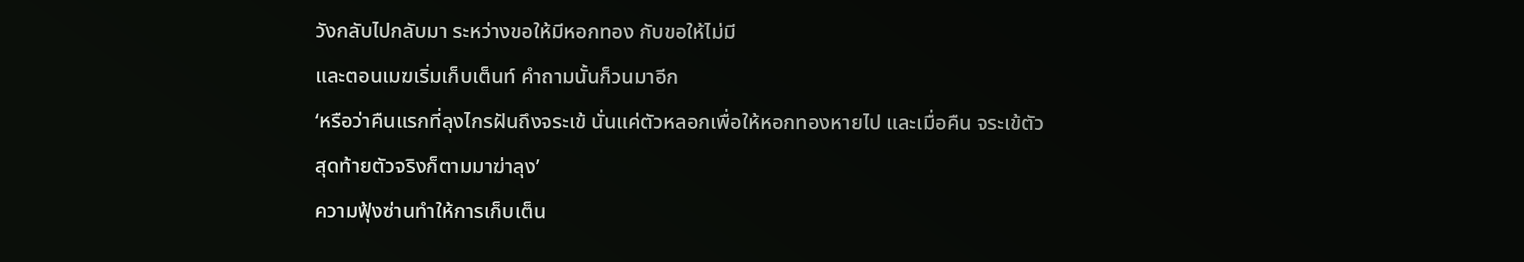วังกลับไปกลับมา ระหว่างขอให้มีหอกทอง กับขอให้ไม่มี
และตอนเมฆเริ่มเก็บเต็นท์ คำถามนั้นก็วนมาอีก
‘หรือว่าคืนแรกที่ลุงไกรฝันถึงจระเข้ นั่นแค่ตัวหลอกเพื่อให้หอกทองหายไป และเมื่อคืน จระเข้ตัวสุดท้ายตัวจริงก็ตามมาฆ่าลุง’
ความฟุ้งซ่านทำให้การเก็บเต็น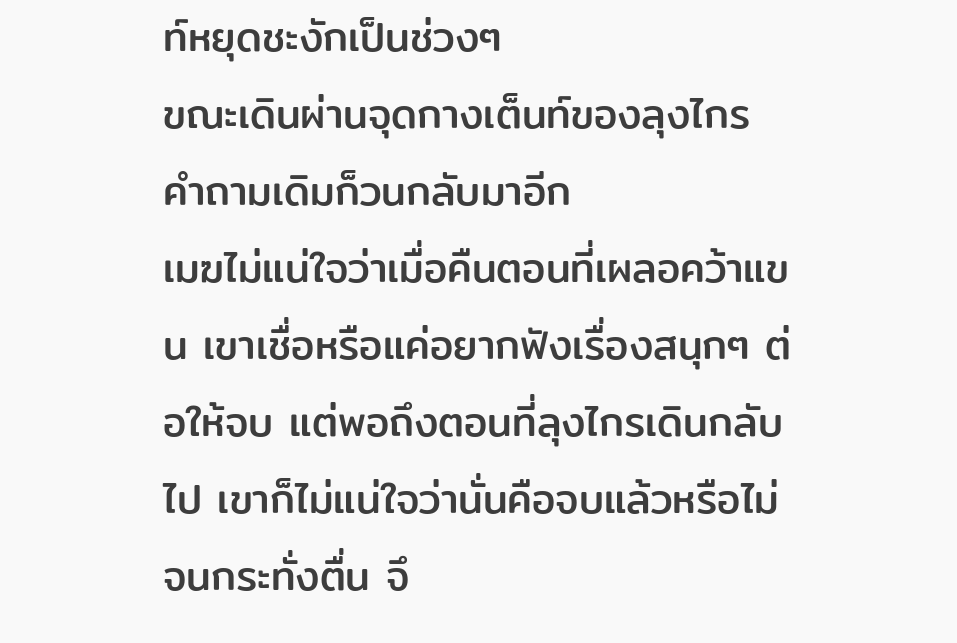ท์หยุดชะงักเป็นช่วงๆ
ขณะเดินผ่านจุดกางเต็นท์ของลุงไกร คำถามเดิมก็วนกลับมาอีก
เมฆไม่แน่ใจว่าเมื่อคืนตอนที่เผลอคว้าแขน เขาเชื่อหรือแค่อยากฟังเรื่องสนุกๆ ต่อให้จบ แต่พอถึงตอนที่ลุงไกรเดินกลับไป เขาก็ไม่แน่ใจว่านั่นคือจบแล้วหรือไม่
จนกระทั่งตื่น จึ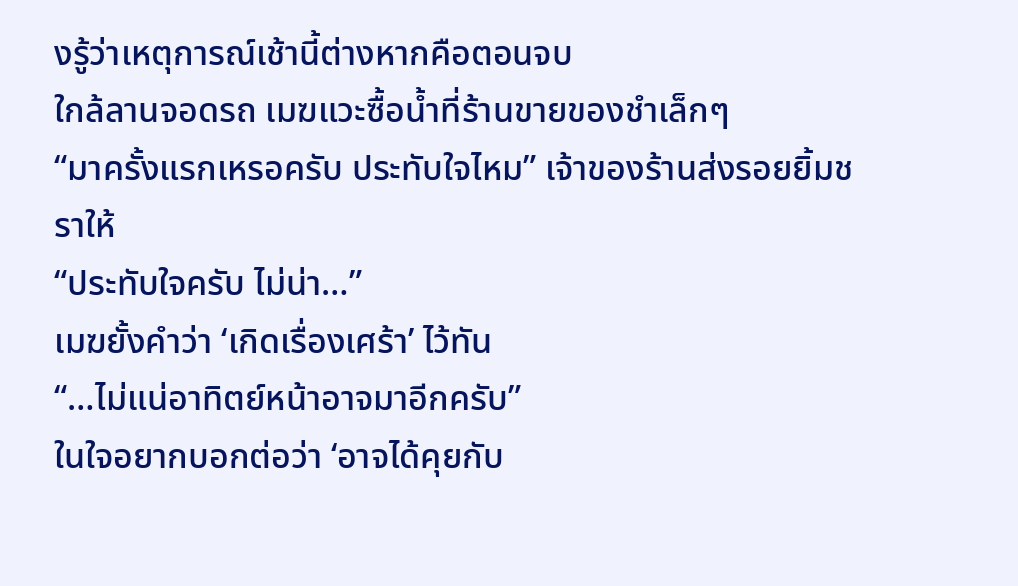งรู้ว่าเหตุการณ์เช้านี้ต่างหากคือตอนจบ
ใกล้ลานจอดรถ เมฆแวะซื้อน้ำที่ร้านขายของชำเล็กๆ
“มาครั้งแรกเหรอครับ ประทับใจไหม” เจ้าของร้านส่งรอยยิ้มชราให้
“ประทับใจครับ ไม่น่า…”
เมฆยั้งคำว่า ‘เกิดเรื่องเศร้า’ ไว้ทัน
“…ไม่แน่อาทิตย์หน้าอาจมาอีกครับ”
ในใจอยากบอกต่อว่า ‘อาจได้คุยกับ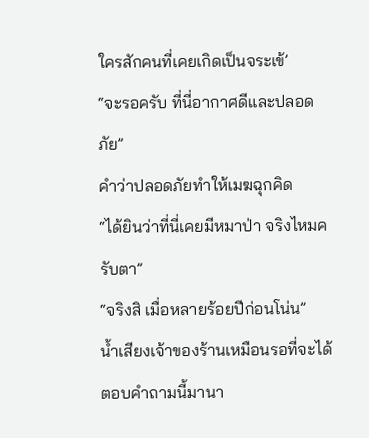ใครสักคนที่เคยเกิดเป็นจระเข้’
“จะรอครับ ที่นี่อากาศดีและปลอดภัย”
คำว่าปลอดภัยทำให้เมฆฉุกคิด
“ได้ยินว่าที่นี่เคยมีหมาป่า จริงไหมครับตา”
“จริงสิ เมื่อหลายร้อยปีก่อนโน่น”
น้ำเสียงเจ้าของร้านเหมือนรอที่จะได้ตอบคำถามนี้มานา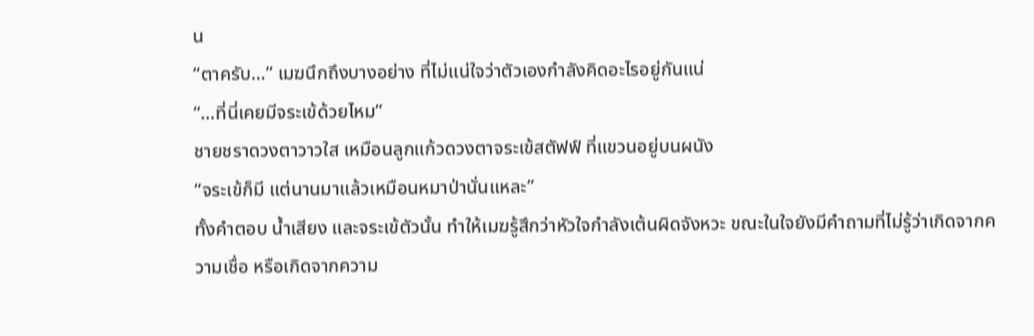น
“ตาครับ…” เมฆนึกถึงบางอย่าง ที่ไม่แน่ใจว่าตัวเองกำลังคิดอะไรอยู่กันแน่
“…ที่นี่เคยมีจระเข้ด้วยไหม”
ชายชราดวงตาวาวใส เหมือนลูกแก้วดวงตาจระเข้สตัฟฟ์ ที่แขวนอยู่บนผนัง
“จระเข้ก็มี แต่นานมาแล้วเหมือนหมาป่านั่นแหละ”
ทั้งคำตอบ น้ำเสียง และจระเข้ตัวนั้น ทำให้เมฆรู้สึกว่าหัวใจกำลังเต้นผิดจังหวะ ขณะในใจยังมีคำถามที่ไม่รู้ว่าเกิดจากความเชื่อ หรือเกิดจากความ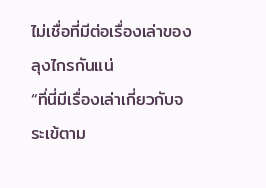ไม่เชื่อที่มีต่อเรื่องเล่าของลุงไกรกันแน่
“ที่นี่มีเรื่องเล่าเกี่ยวกับจระเข้ตาม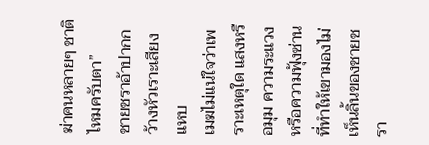ฆ่าคนหลายๆ ชาติไหมครับตา”
ชายชราอ้าปากกว้างหัวเราะเสียงแหบ
เมฆไม่แน่ใจว่าเพราะเหตุใด แสงหรือมุม ความระแวงหรือความฟุ้งซ่าน ที่ทำให้เขามองไม่เห็นลิ้นของชายชรา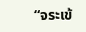“จระเข้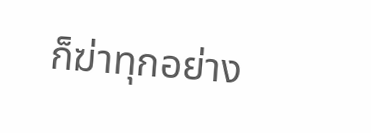ก็ฆ่าทุกอย่าง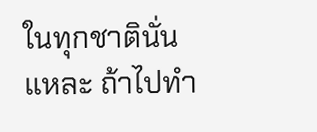ในทุกชาตินั่นแหละ ถ้าไปทำ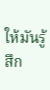ให้มันรู้สึก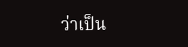ว่าเป็น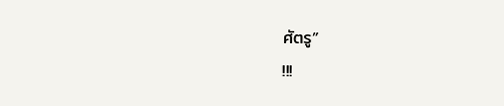ศัตรู”
!!!